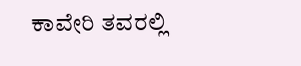ಕಾವೇರಿ ತವರಲ್ಲಿ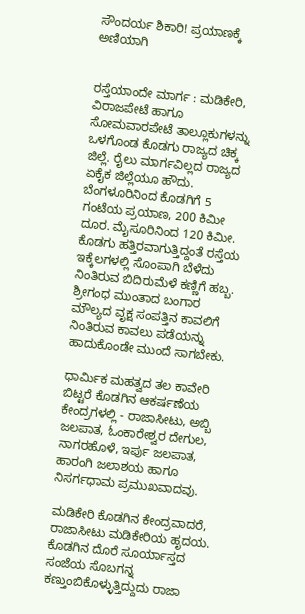ಸೌಂದರ್ಯ ಶಿಕಾರಿ! ಪ್ರಯಾಣಕ್ಕೆ ಅಣಿಯಾಗಿ


ರಸ್ತೆಯಾಂದೇ ಮಾರ್ಗ : ಮಡಿಕೇರಿ, ವಿರಾಜಪೇಟೆ ಹಾಗೂ ಸೋಮವಾರಪೇಟೆ ತಾಲ್ಲೂಕುಗಳನ್ನು ಒಳಗೊಂಡ ಕೊಡಗು ರಾಜ್ಯದ ಚಿಕ್ಕ ಜಿಲ್ಲೆ. ರೈಲು ಮಾರ್ಗವಿಲ್ಲದ ರಾಜ್ಯದ ಏಕೈಕ ಜಿಲ್ಲೆಯೂ ಹೌದು. ಬೆಂಗಳೂರಿನಿಂದ ಕೊಡಗಿಗೆ 5 ಗಂಟೆಯ ಪ್ರಯಾಣ, 200 ಕಿಮೀ ದೂರ. ಮೈಸೂರಿನಿಂದ 120 ಕಿಮೀ. ಕೊಡಗು ಹತ್ತಿರವಾಗುತ್ತಿದ್ದಂತೆ ರಸ್ತೆಯ ಇಕ್ಕೆಲಗಳಲ್ಲಿ ಸೊಂಪಾಗಿ ಬೆಳೆದು ನಿಂತಿರುವ ಬಿದಿರುಮೆಳೆ ಕಣ್ಣಿಗೆ ಹಬ್ಬ. ಶ್ರೀಗಂಧ ಮುಂತಾದ ಬಂಗಾರ ಮೌಲ್ಯದ ವೃಕ್ಷ ಸಂಪತ್ತಿನ ಕಾವಲಿಗೆ ನಿಂತಿರುವ ಕಾವಲು ಪಡೆಯನ್ನು ಹಾದುಕೊಂಡೇ ಮುಂದೆ ಸಾಗಬೇಕು.

ಧಾರ್ಮಿಕ ಮಹತ್ವದ ತಲ ಕಾವೇರಿ ಬಿಟ್ಟರೆ ಕೊಡಗಿನ ಆಕರ್ಷಣೆಯ ಕೇಂದ್ರಗಳಲ್ಲಿ - ರಾಜಾಸೀಟು, ಅಬ್ಬಿ ಜಲಪಾತ, ಓಂಕಾರೇಶ್ವರ ದೇಗುಲ, ನಾಗರಹೊಳೆ, ಇರ್ಪು ಜಲಪಾತ, ಹಾರಂಗಿ ಜಲಾಶಯ ಹಾಗೂ ನಿಸರ್ಗಧಾಮ ಪ್ರಮುಖವಾದವು.

ಮಡಿಕೇರಿ ಕೊಡಗಿನ ಕೇಂದ್ರವಾದರೆ, ರಾಜಾಸೀಟು ಮಡಿಕೇರಿಯ ಹೃದಯ. ಕೊಡಗಿನ ದೊರೆ ಸೂರ್ಯಾಸ್ತದ ಸಂಜೆಯ ಸೊಬಗನ್ನ ಕಣ್ತುಂಬಿಕೊಳ್ಳುತ್ತಿದ್ದುದು ರಾಜಾ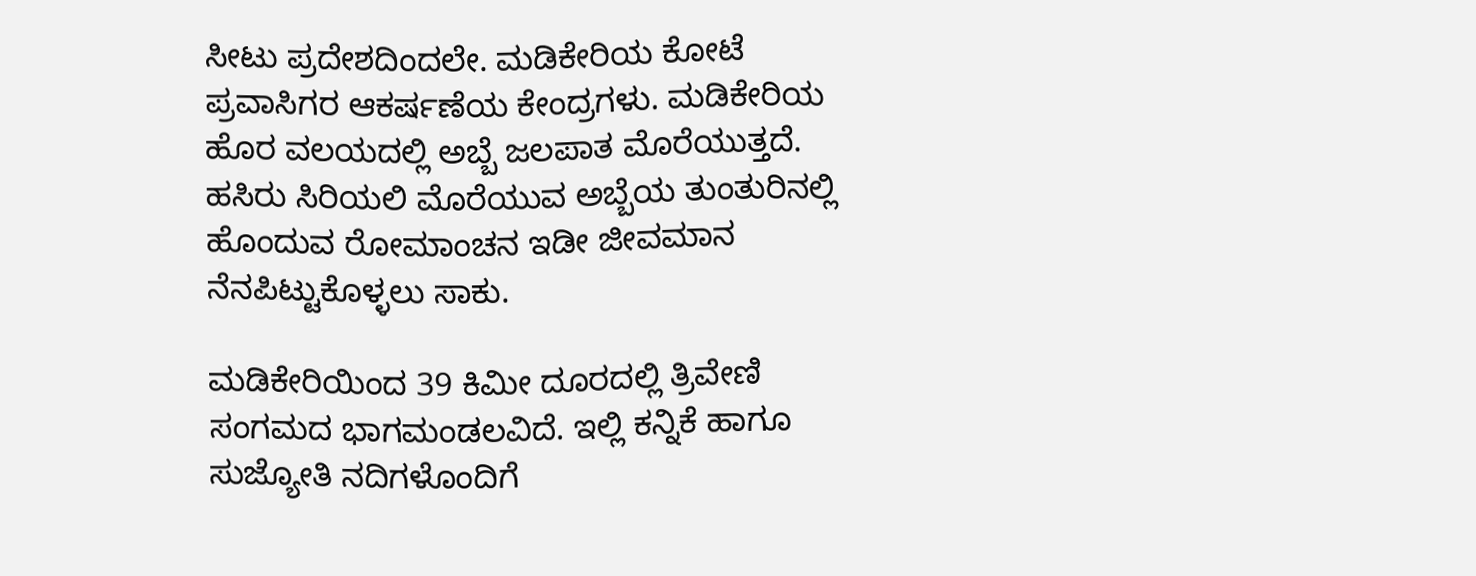ಸೀಟು ಪ್ರದೇಶದಿಂದಲೇ. ಮಡಿಕೇರಿಯ ಕೋಟೆ ಪ್ರವಾಸಿಗರ ಆಕರ್ಷಣೆಯ ಕೇಂದ್ರಗಳು. ಮಡಿಕೇರಿಯ ಹೊರ ವಲಯದಲ್ಲಿ ಅಬ್ಬೆ ಜಲಪಾತ ಮೊರೆಯುತ್ತದೆ. ಹಸಿರು ಸಿರಿಯಲಿ ಮೊರೆಯುವ ಅಬ್ಬೆಯ ತುಂತುರಿನಲ್ಲಿ ಹೊಂದುವ ರೋಮಾಂಚನ ಇಡೀ ಜೀವಮಾನ ನೆನಪಿಟ್ಟುಕೊಳ್ಳಲು ಸಾಕು.

ಮಡಿಕೇರಿಯಿಂದ 39 ಕಿಮೀ ದೂರದಲ್ಲಿ ತ್ರಿವೇಣಿ ಸಂಗಮದ ಭಾಗಮಂಡಲವಿದೆ. ಇಲ್ಲಿ ಕನ್ನಿಕೆ ಹಾಗೂ ಸುಜ್ಯೋತಿ ನದಿಗಳೊಂದಿಗೆ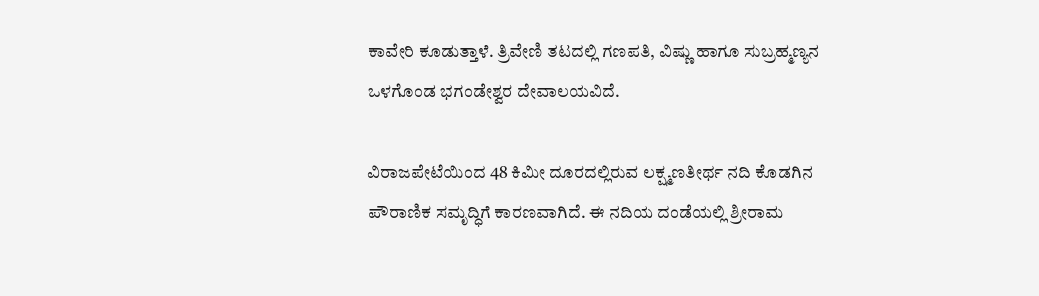ಕಾವೇರಿ ಕೂಡುತ್ತಾಳೆ. ತ್ರಿವೇಣಿ ತಟದಲ್ಲಿ ಗಣಪತಿ, ವಿಷ್ಣು ಹಾಗೂ ಸುಬ್ರಹ್ಮಣ್ಯನ ಒಳಗೊಂಡ ಭಗಂಡೇಶ್ವರ ದೇವಾಲಯವಿದೆ.

ವಿರಾಜಪೇಟೆಯಿಂದ 48 ಕಿಮೀ ದೂರದಲ್ಲಿರುವ ಲಕ್ಷ್ಮಣತೀರ್ಥ ನದಿ ಕೊಡಗಿನ ಪೌರಾಣಿಕ ಸಮೃದ್ಧಿಗೆ ಕಾರಣವಾಗಿದೆ. ಈ ನದಿಯ ದಂಡೆಯಲ್ಲಿ ಶ್ರೀರಾಮ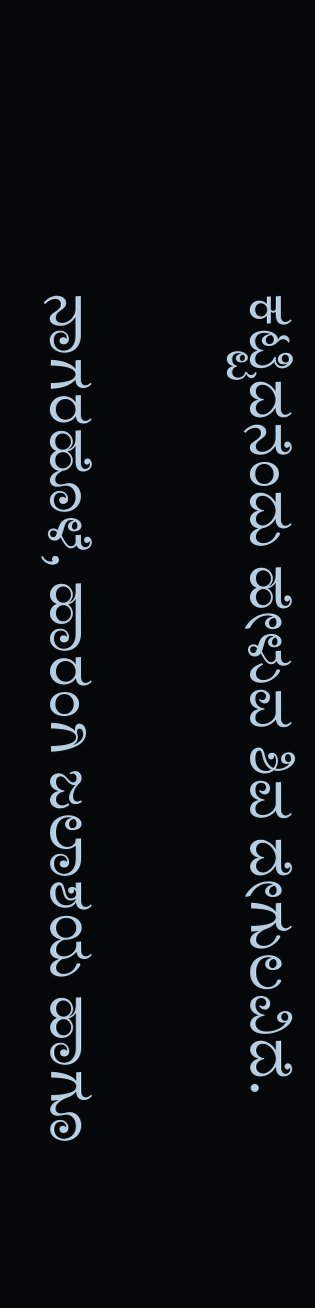ಕಟ್ಟಿದನೆಂದು ಹೇಳುವ ಶಿವ ದೇಗುಲವಿದೆ.

ನಾಗರಹೊಳೆ, ಹಾರಂಗಿ ಜಲಾಶಯ ಹಾಗೂ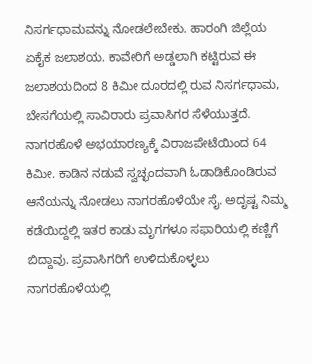ನಿಸರ್ಗಧಾಮವನ್ನು ನೋಡಲೇಬೇಕು. ಹಾರಂಗಿ ಜಿಲ್ಲೆಯ ಏಕೈಕ ಜಲಾಶಯ. ಕಾವೇರಿಗೆ ಅಡ್ಡಲಾಗಿ ಕಟ್ಟಿರುವ ಈ ಜಲಾಶಯದಿಂದ 8 ಕಿಮೀ ದೂರದಲ್ಲಿ ರುವ ನಿಸರ್ಗಧಾಮ, ಬೇಸಗೆಯಲ್ಲಿ ಸಾವಿರಾರು ಪ್ರವಾಸಿಗರ ಸೆಳೆಯುತ್ತದೆ. ನಾಗರಹೊಳೆ ಅಭಯಾರಣ್ಯಕ್ಕೆ ವಿರಾಜಪೇಟೆಯಿಂದ 64 ಕಿಮೀ. ಕಾಡಿನ ನಡುವೆ ಸ್ವಚ್ಛಂದವಾಗಿ ಓಡಾಡಿಕೊಂಡಿರುವ ಆನೆಯನ್ನು ನೋಡಲು ನಾಗರಹೊಳೆಯೇ ಸೈ. ಅದೃಷ್ಟ ನಿಮ್ಮ ಕಡೆಯಿದ್ದಲ್ಲಿ ಇತರ ಕಾಡು ಮೃಗಗಳೂ ಸಫಾರಿಯಲ್ಲಿ ಕಣ್ಣಿಗೆ ಬಿದ್ದಾವು. ಪ್ರವಾಸಿಗರಿಗೆ ಉಳಿದುಕೊಳ್ಳಲು ನಾಗರಹೊಳೆಯಲ್ಲಿ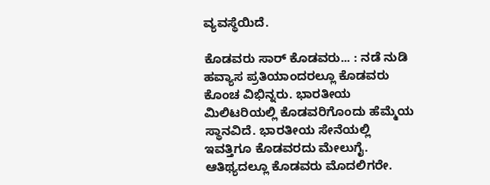ವ್ಯವಸ್ಥೆಯಿದೆ.

ಕೊಡವರು ಸಾರ್‌ ಕೊಡವರು... : ನಡೆ ನುಡಿ ಹವ್ಯಾಸ ಪ್ರತಿಯಾಂದರಲ್ಲೂ ಕೊಡವರು ಕೊಂಚ ವಿಭಿನ್ನರು. ಭಾರತೀಯ ಮಿಲಿಟರಿಯಲ್ಲಿ ಕೊಡವರಿಗೊಂದು ಹೆಮ್ಮೆಯ ಸ್ಥಾನವಿದೆ. ಭಾರತೀಯ ಸೇನೆಯಲ್ಲಿ ಇವತ್ತಿಗೂ ಕೊಡವರದು ಮೇಲುಗೈ. ಆತಿಥ್ಯದಲ್ಲೂ ಕೊಡವರು ಮೊದಲಿಗರೇ.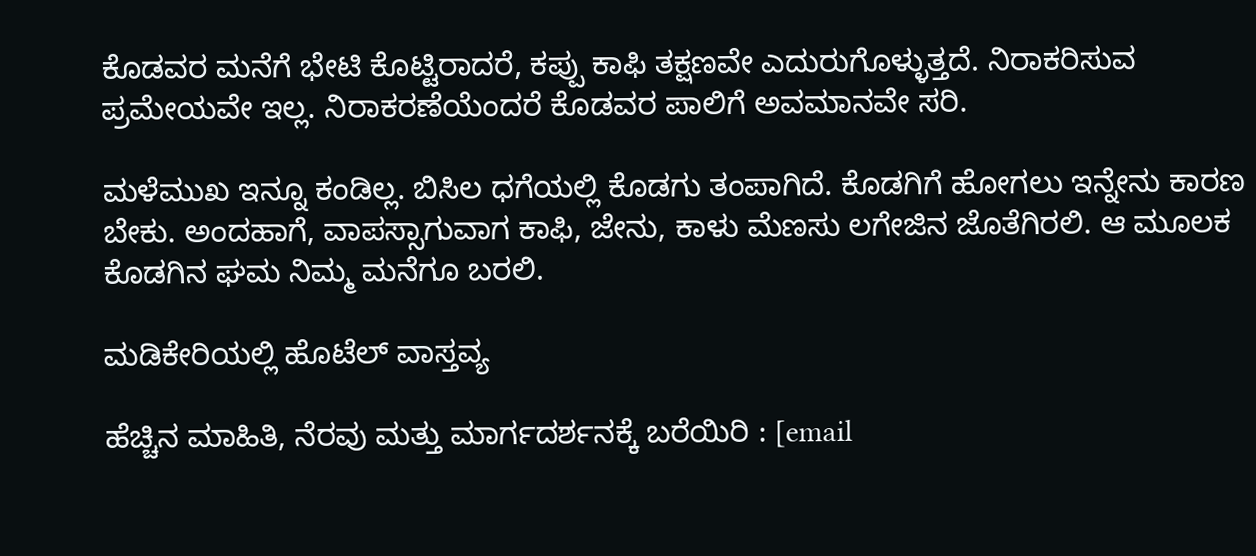ಕೊಡವರ ಮನೆಗೆ ಭೇಟಿ ಕೊಟ್ಟಿರಾದರೆ, ಕಪ್ಪು ಕಾಫಿ ತಕ್ಷಣವೇ ಎದುರುಗೊಳ್ಳುತ್ತದೆ. ನಿರಾಕರಿಸುವ ಪ್ರಮೇಯವೇ ಇಲ್ಲ. ನಿರಾಕರಣೆಯೆಂದರೆ ಕೊಡವರ ಪಾಲಿಗೆ ಅವಮಾನವೇ ಸರಿ.

ಮಳೆಮುಖ ಇನ್ನೂ ಕಂಡಿಲ್ಲ. ಬಿಸಿಲ ಧಗೆಯಲ್ಲಿ ಕೊಡಗು ತಂಪಾಗಿದೆ. ಕೊಡಗಿಗೆ ಹೋಗಲು ಇನ್ನೇನು ಕಾರಣ ಬೇಕು. ಅಂದಹಾಗೆ, ವಾಪಸ್ಸಾಗುವಾಗ ಕಾಫಿ, ಜೇನು, ಕಾಳು ಮೆಣಸು ಲಗೇಜಿನ ಜೊತೆಗಿರಲಿ. ಆ ಮೂಲಕ ಕೊಡಗಿನ ಘಮ ನಿಮ್ಮ ಮನೆಗೂ ಬರಲಿ.

ಮಡಿಕೇರಿಯಲ್ಲಿ ಹೊಟೆಲ್‌ ವಾಸ್ತವ್ಯ

ಹೆಚ್ಚಿನ ಮಾಹಿತಿ, ನೆರವು ಮತ್ತು ಮಾರ್ಗದರ್ಶನಕ್ಕೆ ಬರೆಯಿರಿ : [email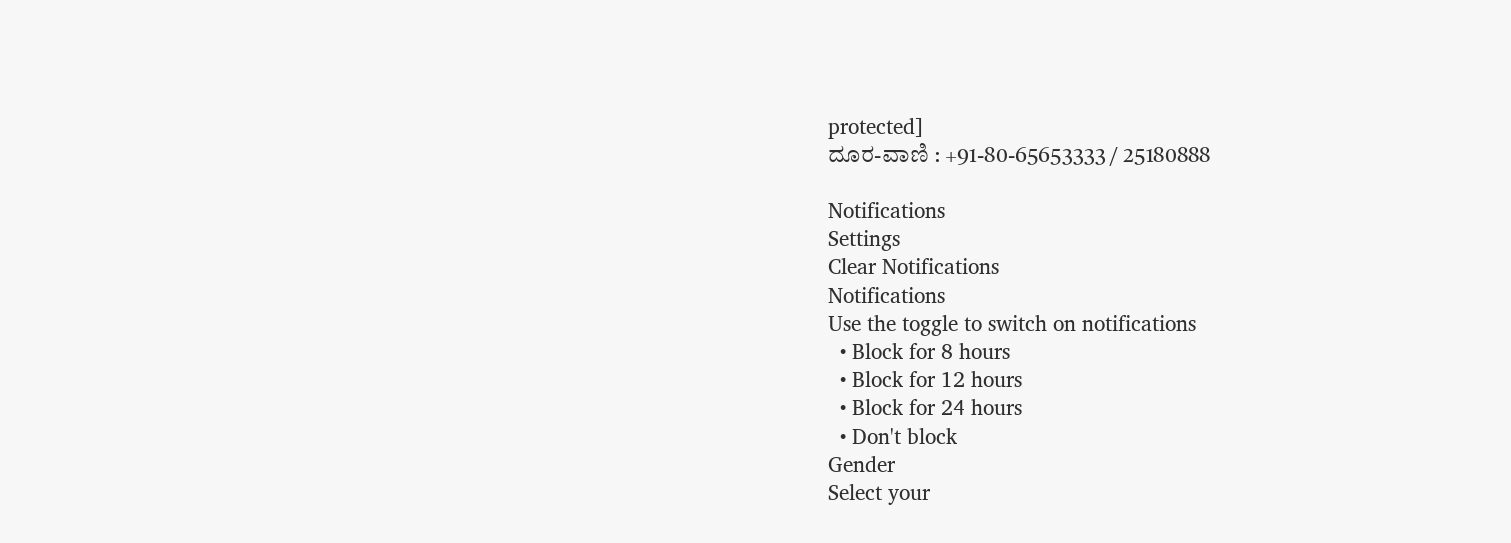protected]
ದೂರ-ವಾಣಿ : +91-80-65653333 / 25180888

Notifications
Settings
Clear Notifications
Notifications
Use the toggle to switch on notifications
  • Block for 8 hours
  • Block for 12 hours
  • Block for 24 hours
  • Don't block
Gender
Select your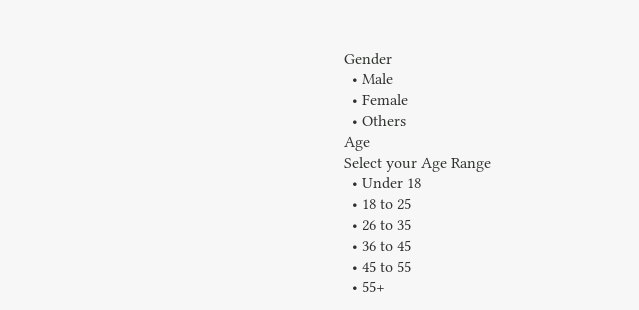Gender
  • Male
  • Female
  • Others
Age
Select your Age Range
  • Under 18
  • 18 to 25
  • 26 to 35
  • 36 to 45
  • 45 to 55
  • 55+